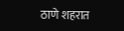ठाणे शहरात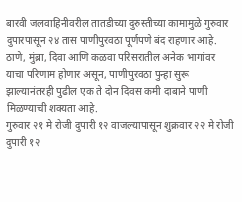बारवी जलवाहिनीवरील तातडीच्या दुरुस्तीच्या कामामुळे गुरुवार दुपारपासून २४ तास पाणीपुरवठा पूर्णपणे बंद राहणार आहे. ठाणे, मुंब्रा, दिवा आणि कळवा परिसरातील अनेक भागांवर याचा परिणाम होणार असून, पाणीपुरवठा पुन्हा सुरू झाल्यानंतरही पुढील एक ते दोन दिवस कमी दाबाने पाणी मिळण्याची शक्यता आहे.
गुरुवार २१ मे रोजी दुपारी १२ वाजल्यापासून शुक्रवार २२ मे रोजी दुपारी १२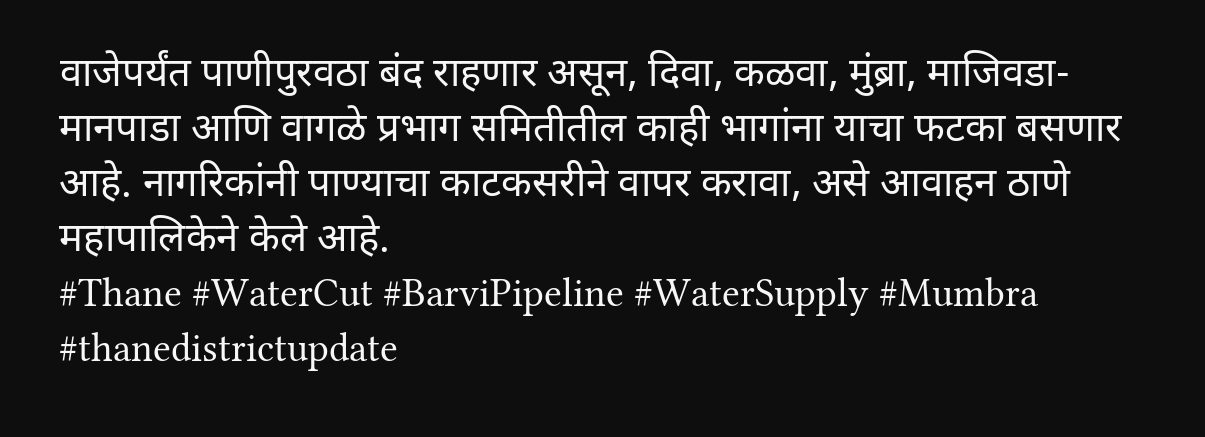वाजेपर्यंत पाणीपुरवठा बंद राहणार असून, दिवा, कळवा, मुंब्रा, माजिवडा-मानपाडा आणि वागळे प्रभाग समितीतील काही भागांना याचा फटका बसणार आहे. नागरिकांनी पाण्याचा काटकसरीने वापर करावा, असे आवाहन ठाणे महापालिकेने केले आहे.
#Thane #WaterCut #BarviPipeline #WaterSupply #Mumbra
#thanedistrictupdate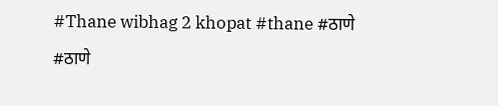#Thane wibhag 2 khopat #thane #ठाणे #ठाणे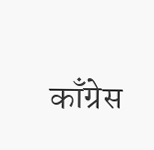काँग्रेस